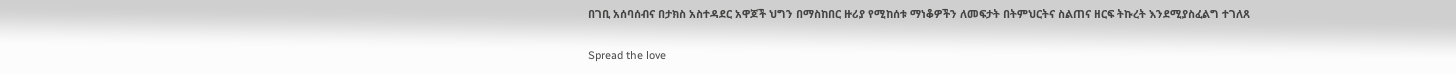በገቢ አሰባሰብና በታክስ አስተዳደር አዋጆች ህግን በማስከበር ዙሪያ የሚከሰቱ ማነቆዎችን ለመፍታት በትምህርትና ስልጠና ዘርፍ ትኩረት እንደሚያስፈልግ ተገለጸ

Spread the love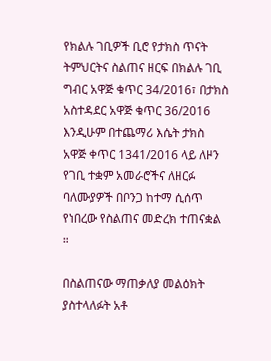የክልሉ ገቢዎች ቢሮ የታክስ ጥናት ትምህርትና ስልጠና ዘርፍ በክልሉ ገቢ ግብር አዋጅ ቁጥር 34/2016፣ በታክስ አስተዳደር አዋጅ ቁጥር 36/2016 እንዲሁም በተጨማሪ እሴት ታክስ አዋጅ ቀጥር 1341/2016 ላይ ለዞን የገቢ ተቋም አመራሮችና ለዘርፉ ባለሙያዎች በቦንጋ ከተማ ሲሰጥ የነበረው የስልጠና መድረክ ተጠናቋል ።

በስልጠናው ማጠቃለያ መልዕክት ያስተላለፉት አቶ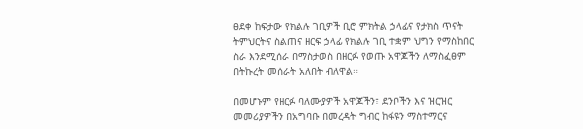ፀደቀ ከፍታው የክልሉ ገቢዎች ቢሮ ምክትል ኃላፊና የታክስ ጥናት ትምህርትና ስልጠና ዘርፍ ኃላፊ የክልሉ ገቢ ተቋም ህግን የማስከበር ስራ እንደሚሰራ በማስታወስ በዘርፉ የወጡ አዋጆችን ለማስፈፀም በትኩረት መሰራት አለበት ብለዋል።

በመሆኑም የዘርፉ ባለሙያዎች አዋጆችን፣ ደንቦችን እና ዝርዝር መመሪያዎችን በአግባቡ በመረዳት ግብር ከፋዩን ማስተማርና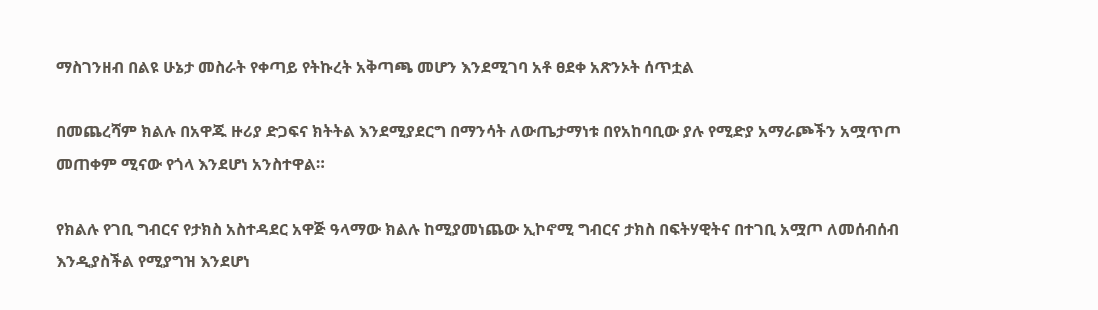ማስገንዘብ በልዩ ሁኔታ መስራት የቀጣይ የትኩረት አቅጣጫ መሆን እንደሚገባ አቶ ፀደቀ አጽንኦት ሰጥቷል

በመጨረሻም ክልሉ በአዋጁ ዙሪያ ድጋፍና ክትትል እንደሚያደርግ በማንሳት ለውጤታማነቱ በየአከባቢው ያሉ የሚድያ አማራጮችን አሟጥጦ መጠቀም ሚናው የጎላ እንደሆነ አንስተዋል።

የክልሉ የገቢ ግብርና የታክስ አስተዳደር አዋጅ ዓላማው ክልሉ ከሚያመነጨው ኢኮኖሚ ግብርና ታክስ በፍትሃዊትና በተገቢ አሟጦ ለመሰብሰብ እንዲያስችል የሚያግዝ እንደሆነ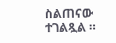ስልጠናው ተገልጿል ።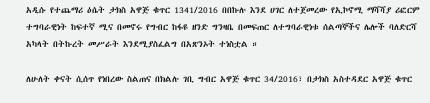አዲሱ የተጨማሪ ዕሴት ታክስ አዋጅ ቁጥር 1341/2016 በበኩሉ እንደ ሀገር ለተጀመረው የኢኮኖሚ ማሻሻያ ሪፎርም ተግባራዊነት ከፍተኛ ሚና በመኖሩ የግብር ከፋዩ ዘንድ ግንዛቤ በመፍጠር ለተግባራዊነቱ ሰልጣኞችና ሌሎች ባለድርሻ አካላት በትኩረት መሥራት እንደሚያስፈልግ በአጽንኦት ተነስቷል ።

ለሁለት ቀናት ሲሰጥ የነበረው ስልጠና በክልሉ ገቢ ግብር አዋጅ ቁጥር 34/2016፣ በታክስ አስተዳደር አዋጅ ቁጥር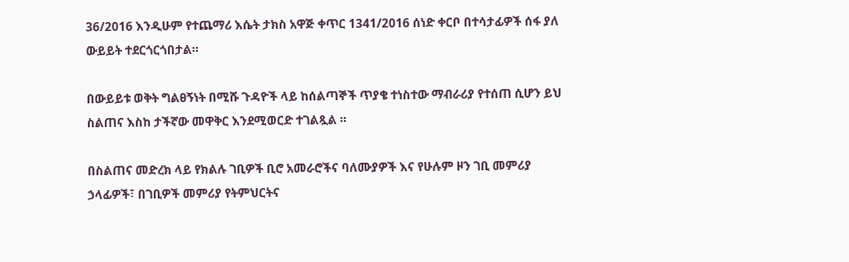36/2016 እንዲሁም የተጨማሪ እሴት ታክስ አዋጅ ቀጥር 1341/2016 ሰነድ ቀርቦ በተሳታፊዎች ሰፋ ያለ ውይይት ተደርጎርጎበታል።

በውይይቱ ወቅት ግልፀኝነት በሚሹ ጉዳዮች ላይ ከሰልጣኞች ጥያቄ ተነስተው ማብራሪያ የተሰጠ ሲሆን ይህ ስልጠና እስከ ታችኛው መዋቅር እንደሚወርድ ተገልጿል ።

በስልጠና መድረክ ላይ የክልሉ ገቢዎች ቢሮ አመራሮችና ባለሙያዎች እና የሁሉም ዞን ገቢ መምሪያ ኃላፊዎች፣ በገቢዎች መምሪያ የትምህርትና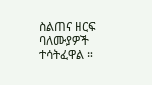ስልጠና ዘርፍ ባለሙያዎች ተሳትፈዋል ።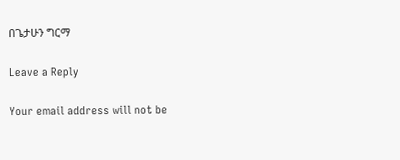በጌታሁን ግርማ

Leave a Reply

Your email address will not be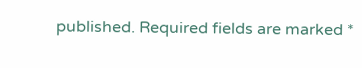published. Required fields are marked *